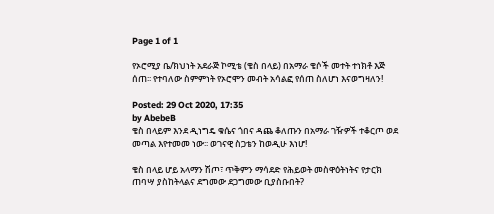Page 1 of 1

የኦሮሚያ ቤ/ክህነት አደራጅ ኮሚቴ (ቄስ በላይ) በአማራ ቄሶች መተት ተነክቶ እጅ ሰጠ፡፡ የተባለው ስምምነት የኦሮሞን መብት አሳልፎ የሰጠ ስለሆነ እናወግዛለን!

Posted: 29 Oct 2020, 17:35
by AbebeB
ቄስ በላይም እንደ ዲነግዴ ቁሴና ጎበና ዳጨ ቆለጡን በአማራ ገዥዎች ተቆርጦ ወደ መጣል እየተመመ ነው፡፡ ወገናዊ ስጋቴን ከወዲሁ እነሆ!

ቄስ በላይ ሆይ አላማን ሽጦ፣ ጥቅምን ማሳደድ የሕይወት መስዋዕትነትና የታርክ ጠባሣ ያስከትላልና ደግመው ደጋግመው ቢያስቡበት?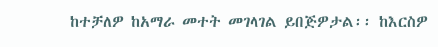ከተቻለዎ ከአማራ መተት መገላገል ይበጅዎታል፡፡ ከእርስዎ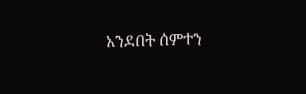አንደበት ሰምተን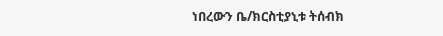ነበረውን ቤ/ክርስቲያኒቱ ትሰብክ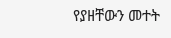የያዘቸውን መተት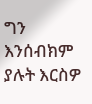ግን እንሰብክም ያሉት እርስዎ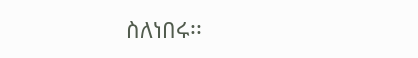ስለነበሩ፡፡